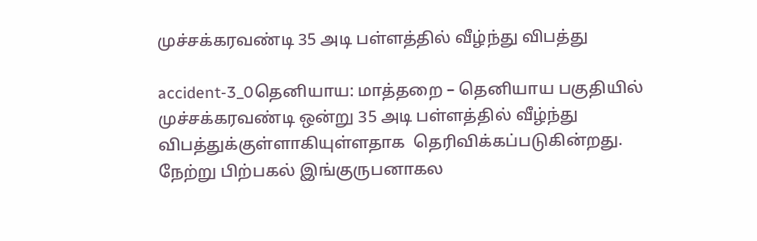முச்சக்கரவண்டி 35 அடி பள்ளத்தில் வீழ்ந்து விபத்து

accident-3_0தெனியாய: மாத்தறை – தெனியாய பகுதியில் முச்சக்கரவண்டி ஒன்று 35 அடி பள்ளத்தில் வீழ்ந்து விபத்துக்குள்ளாகியுள்ளதாக  தெரிவிக்கப்படுகின்றது. நேற்று பிற்பகல் இங்குருபனாகல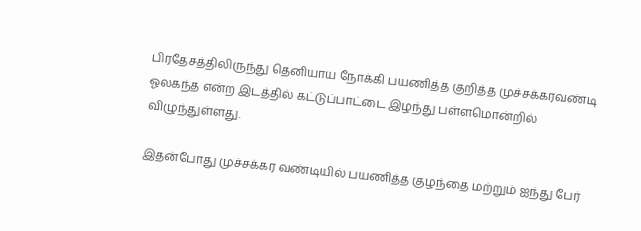பிரதேசத்திலிருந்து தெனியாய நோக்கி பயணித்த குறித்த முச்சக்கரவண்டி ஓலகந்த என்ற இடத்தில் கட்டுப்பாட்டை இழந்து பள்ளமொன்றில் விழுந்துள்ளது.

இதன்போது முச்சக்கர வண்டியில் பயணித்த குழந்தை மற்றும் ஐந்து பேர்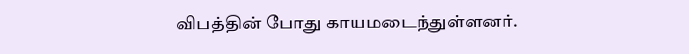விபத்தின் போது காயமடைந்துள்ளனர்.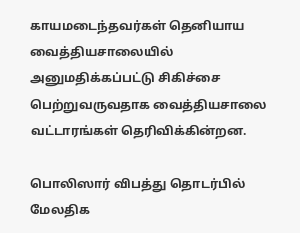காயமடைந்தவர்கள் தெனியாய வைத்தியசாலையில் அனுமதிக்கப்பட்டு சிகிச்சை பெற்றுவருவதாக வைத்தியசாலை வட்டாரங்கள் தெரிவிக்கின்றன.

பொலிஸார் விபத்து தொடர்பில் மேலதிக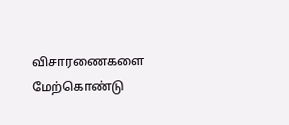விசாரணைகளை மேற்கொண்டு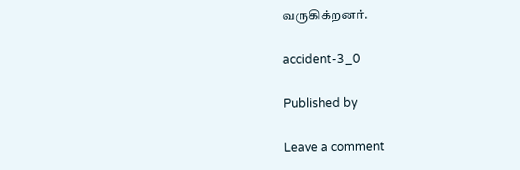வருகிக்றனர்.

accident-3_0

Published by

Leave a comment